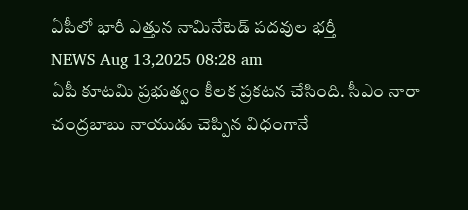ఏపీలో భారీ ఎత్తున నామినేటెడ్ పదవుల భర్తీ
NEWS Aug 13,2025 08:28 am
ఏపీ కూటమి ప్రభుత్వం కీలక ప్రకటన చేసింది. సీఎం నారా చంద్రబాబు నాయుడు చెప్పిన విధంగానే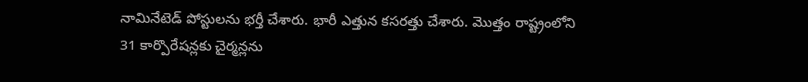నామినేటెడ్ పోస్టులను భర్తీ చేశారు. భారీ ఎత్తున కసరత్తు చేశారు. మొత్తం రాష్ట్రంలోని 31 కార్పొరేషన్లకు చైర్మన్లను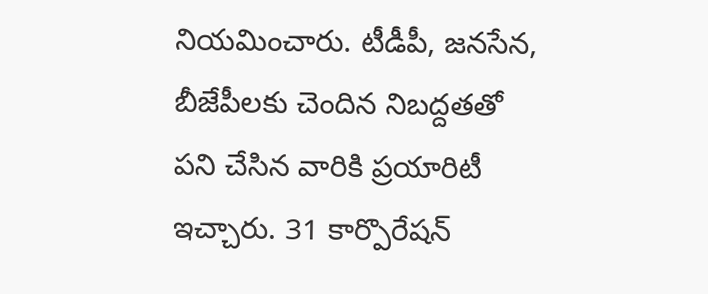నియమించారు. టీడీపీ, జనసేన, బీజేపీలకు చెందిన నిబద్దతతో పని చేసిన వారికి ప్రయారిటీ ఇచ్చారు. 31 కార్పొరేషన్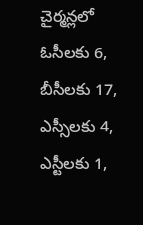చైర్మన్లలో ఓసీలకు 6, బీసీలకు 17, ఎస్సీలకు 4, ఎస్టీలకు 1,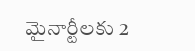మైనార్టీలకు 2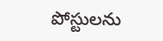పోస్టులను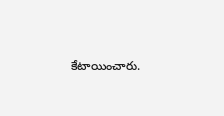కేటాయించారు.